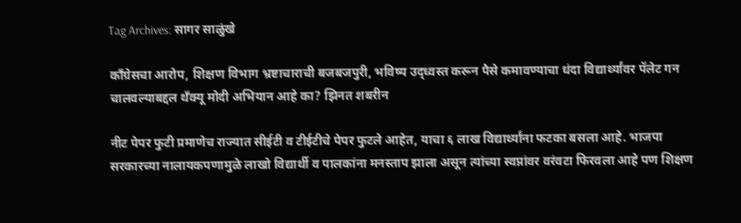Tag Archives: सागर साळुंखे

काँग्रेसचा आरोप, शिक्षण विभाग भ्रष्टाचाराची बजबजपुरी, भविष्य उद्ध्वस्त करून पैसे कमावण्याचा धंदा विद्यार्थ्यांवर पॅलेट गन चालवल्याबद्दल थँक्यू मोदी अभियान आहे का? झिनत शबरीन

नीट पेपर फुटी प्रमाणेच राज्यात सीईटी व टीईटीचे पेपर फुटले आहेत, याचा ६ लाख विद्यार्थ्यांना फटका बसला आहे. भाजपा सरकारच्या नालायकपणामुळे लाखो विद्यार्थी व पालकांना मनस्ताप झाला असून त्यांच्या स्वप्नांवर वरंवटा फिरवला आहे पण शिक्षण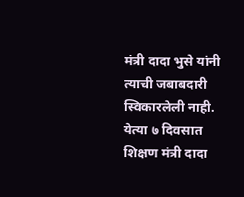मंत्री दादा भुसे यांनी त्याची जबाबदारी स्विकारलेली नाही. येत्या ७ दिवसात शिक्षण मंत्री दादा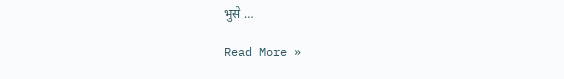भुसे …

Read More »